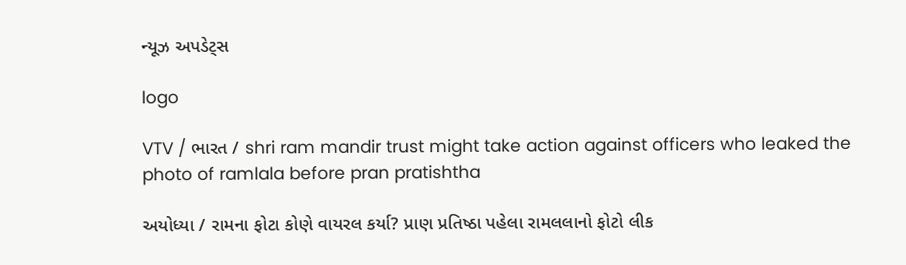ન્યૂઝ અપડેટ્સ

logo

VTV / ભારત / shri ram mandir trust might take action against officers who leaked the photo of ramlala before pran pratishtha

અયોધ્યા / રામના ફોટા કોણે વાયરલ કર્યા? પ્રાણ પ્રતિષ્ઠા પહેલા રામલલાનો ફોટો લીક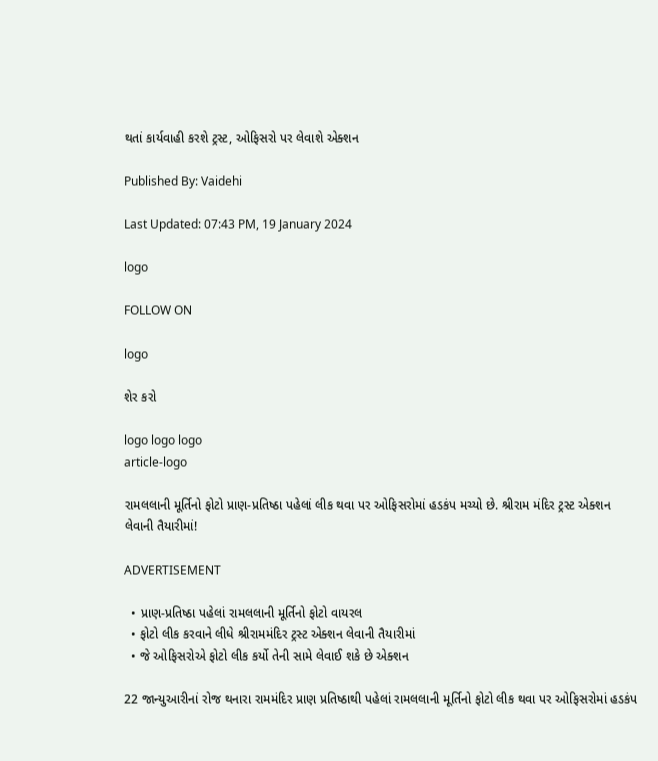થતાં કાર્યવાહી કરશે ટ્રસ્ટ, ઓફિસરો પર લેવાશે એક્શન

Published By: Vaidehi

Last Updated: 07:43 PM, 19 January 2024

logo

FOLLOW ON

logo

શેર કરો

logo logo logo
article-logo

રામલલાની મૂર્તિનો ફોટો પ્રાણ-પ્રતિષ્ઠા પહેલાં લીક થવા પર ઓફિસરોમાં હડકંપ મચ્યો છે. શ્રીરામ મંદિર ટ્રસ્ટ એક્શન લેવાની તૈયારીમાં!

ADVERTISEMENT

  • પ્રાણ-પ્રતિષ્ઠા પહેલાં રામલલાની મૂર્તિનો ફોટો વાયરલ
  • ફોટો લીક કરવાને લીધે શ્રીરામમંદિર ટ્રસ્ટ એક્શન લેવાની તૈયારીમાં
  • જે ઓફિસરોએ ફોટો લીક કર્યો તેની સામે લેવાઈ શકે છે એક્શન

22 જાન્યુઆરીનાં રોજ થનારા રામમંદિર પ્રાણ પ્રતિષ્ઠાથી પહેલાં રામલલાની મૂર્તિનો ફોટો લીક થવા પર ઓફિસરોમાં હડકંપ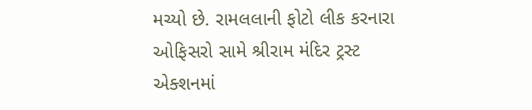મચ્યો છે. રામલલાની ફોટો લીક કરનારા ઓફિસરો સામે શ્રીરામ મંદિર ટ્રસ્ટ એક્શનમાં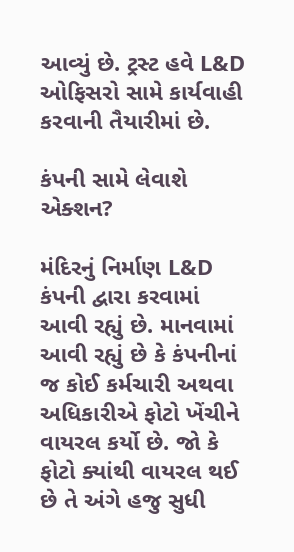આવ્યું છે. ટ્રસ્ટ હવે L&D ઓફિસરો સામે કાર્યવાહી કરવાની તૈયારીમાં છે.

કંપની સામે લેવાશે એક્શન?

મંદિરનું નિર્માણ L&D કંપની દ્વારા કરવામાં આવી રહ્યું છે. માનવામાં આવી રહ્યું છે કે કંપનીનાં જ કોઈ કર્મચારી અથવા અધિકારીએ ફોટો ખેંચીને વાયરલ કર્યો છે. જો કે ફોટો ક્યાંથી વાયરલ થઈ છે તે અંગે હજુ સુધી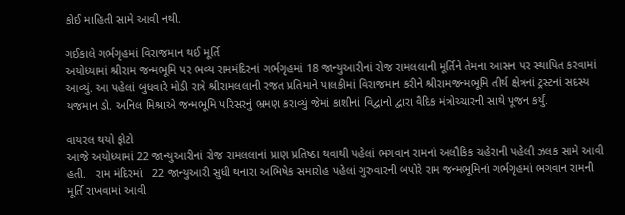કોઈ માહિતી સામે આવી નથી.

ગઈકાલે ગર્ભગૃહમાં વિરાજમાન થઈ મૂર્તિ
અયોધ્યામાં શ્રીરામ જન્મભૂમિ પર ભવ્ય રામમંદિરનાં ગર્ભગૃહમાં 18 જાન્યુઆરીનાં રોજ રામલલાની મૂર્તિને તેમના આસન પર સ્થાપિત કરવામાં આવ્યું. આ પહેલાં બુધવારે મોડી રાત્રે શ્રીરામલલાની રજત પ્રતિમાને પાલકીમાં વિરાજમાન કરીને શ્રીરામજન્મભૂમિ તીર્થ ક્ષેત્રનાં ટ્રસ્ટનાં સદસ્ય યજમાન ડો. અનિલ મિશ્રાએ જન્મભૂમિ પરિસરનું ભ્રમણ કરાવ્યું જેમાં કાશીનાં વિદ્વાનો દ્વારા વૈદિક મંત્રોચ્ચારની સાથે પૂજન કર્યું.

વાયરલ થયો ફોટો
આજે અયોધ્યામાં 22 જાન્યુઆરીનાં રોજ રામલલાનાં પ્રાણ પ્રતિષ્ઠા થવાથી પહેલાં ભગવાન રામનાં અલૌકિક ચહેરાની પહેલી ઝલક સામે આવી હતી.   રામ મંદિરમાં   22 જાન્યુઆરી સુધી થનારા અભિષેક સમારોહ પહેલાં ગુરુવારની બપોરે રામ જન્મભૂમિનાં ગર્ભગૃહમાં ભગવાન રામની મૂર્તિ રાખવામાં આવી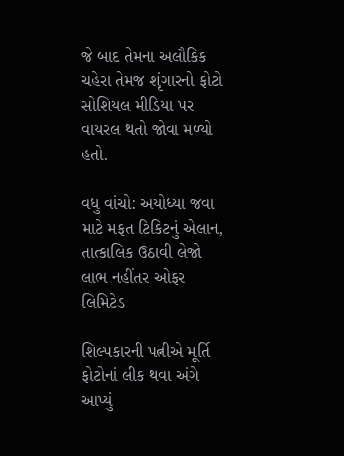જે બાદ તેમના અલૌકિક ચહેરા તેમજ શૃંગારનો ફોટો સોશિયલ મીડિયા પર વાયરલ થતો જોવા મળ્યો હતો.

વધુ વાંચો: અયોધ્યા જવા માટે મફત ટિકિટનું એલાન, તાત્કાલિક ઉઠાવી લેજો લાભ નહીંતર ઓફર લિમિટેડ

શિલ્પકારની પત્નીએ મૂર્તિ ફોટોનાં લીક થવા અંગે આપ્યું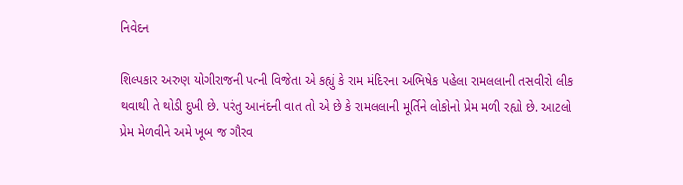નિવેદન

શિલ્પકાર અરુણ યોગીરાજની પત્ની વિજેતા એ કહ્યું કે રામ મંદિરના અભિષેક પહેલા રામલલાની તસવીરો લીક થવાથી તે થોડી દુખી છે. પરંતુ આનંદની વાત તો એ છે કે રામલલાની મૂર્તિને લોકોનો પ્રેમ મળી રહ્યો છે. આટલો પ્રેમ મેળવીને અમે ખૂબ જ ગૌરવ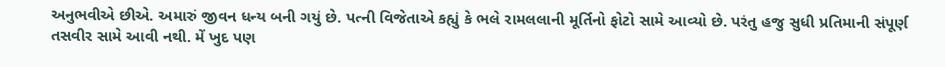અનુભવીએ છીએ. અમારું જીવન ધન્ય બની ગયું છે. પત્ની વિજેતાએ કહ્યું કે ભલે રામલલાની મૂર્તિનો ફોટો સામે આવ્યો છે. પરંતુ હજુ સુધી પ્રતિમાની સંપૂર્ણ તસવીર સામે આવી નથી. મેં ખુદ પણ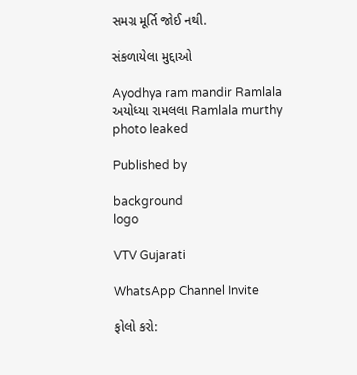સમગ્ર મૂર્તિ જોઈ નથી.

સંકળાયેલા મુદ્દાઓ

Ayodhya ram mandir Ramlala અયોધ્યા રામલલા Ramlala murthy photo leaked

Published by

background
logo

VTV Gujarati

WhatsApp Channel Invite

ફોલો કરો: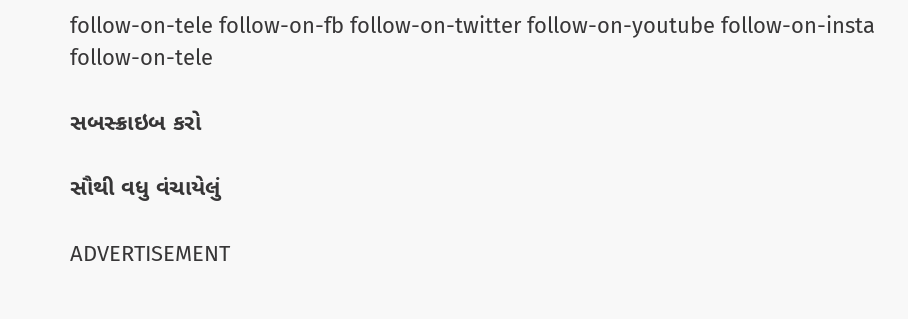follow-on-tele follow-on-fb follow-on-twitter follow-on-youtube follow-on-insta follow-on-tele

સબસ્ક્રાઇબ કરો

સૌથી વધુ વંચાયેલું

ADVERTISEMENT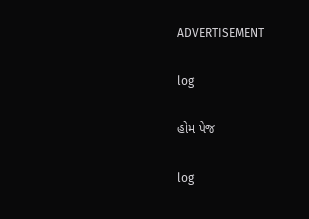ADVERTISEMENT

log

હોમ પેજ

log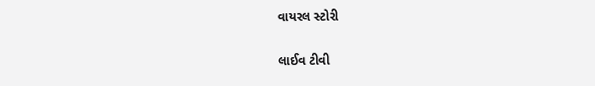વાયરલ સ્ટોરી

લાઈવ ટીવી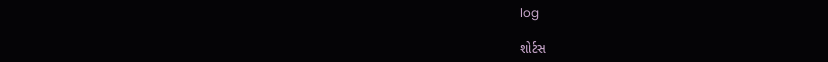log

શોર્ટસ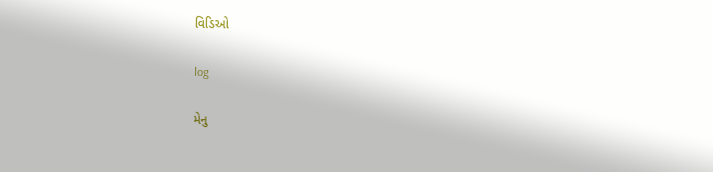વિડિઓ

log

મેનુ